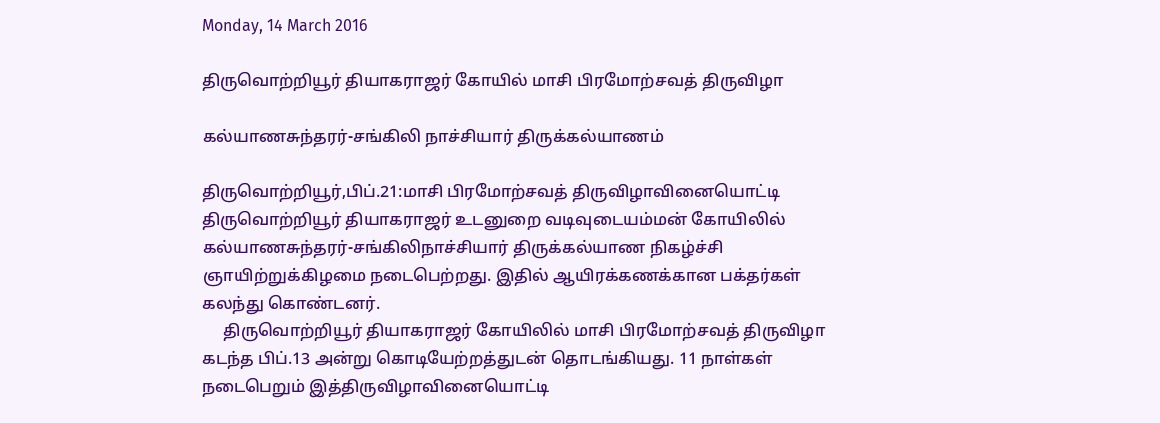Monday, 14 March 2016

திருவொற்றியூர் தியாகராஜர் கோயில் மாசி பிரமோற்சவத் திருவிழா

கல்யாணசுந்தரர்-சங்கிலி நாச்சியார் திருக்கல்யாணம்

திருவொற்றியூர்,பிப்.21:மாசி பிரமோற்சவத் திருவிழாவினையொட்டி திருவொற்றியூர் தியாகராஜர் உடனுறை வடிவுடையம்மன் கோயிலில் கல்யாணசுந்தரர்-சங்கிலிநாச்சியார் திருக்கல்யாண நிகழ்ச்சி ஞாயிற்றுக்கிழமை நடைபெற்றது. இதில் ஆயிரக்கணக்கான பக்தர்கள் கலந்து கொண்டனர்.
     திருவொற்றியூர் தியாகராஜர் கோயிலில் மாசி பிரமோற்சவத் திருவிழா கடந்த பிப்.13 அன்று கொடியேற்றத்துடன் தொடங்கியது. 11 நாள்கள் நடைபெறும் இத்திருவிழாவினையொட்டி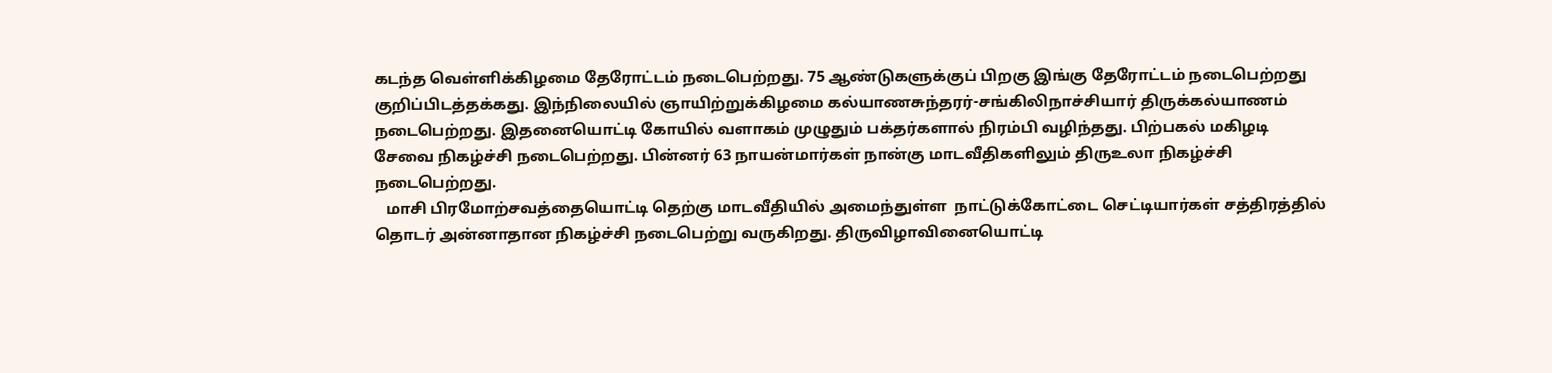கடந்த வெள்ளிக்கிழமை தேரோட்டம் நடைபெற்றது. 75 ஆண்டுகளுக்குப் பிறகு இங்கு தேரோட்டம் நடைபெற்றது குறிப்பிடத்தக்கது. இந்நிலையில் ஞாயிற்றுக்கிழமை கல்யாணசுந்தரர்-சங்கிலிநாச்சியார் திருக்கல்யாணம்
நடைபெற்றது. இதனையொட்டி கோயில் வளாகம் முழுதும் பக்தர்களால் நிரம்பி வழிந்தது. பிற்பகல் மகிழடி சேவை நிகழ்ச்சி நடைபெற்றது. பின்னர் 63 நாயன்மார்கள் நான்கு மாடவீதிகளிலும் திருஉலா நிகழ்ச்சி நடைபெற்றது.
   மாசி பிரமோற்சவத்தையொட்டி தெற்கு மாடவீதியில் அமைந்துள்ள  நாட்டுக்கோட்டை செட்டியார்கள் சத்திரத்தில் தொடர் அன்னாதான நிகழ்ச்சி நடைபெற்று வருகிறது. திருவிழாவினையொட்டி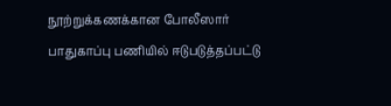நூற்றுக்கணக்கான போலீஸார் பாதுகாப்பு பணியில் ஈடுபடுத்தப்பட்டு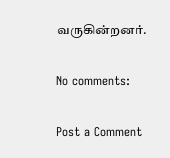வருகின்றனர்.

No comments:

Post a Comment